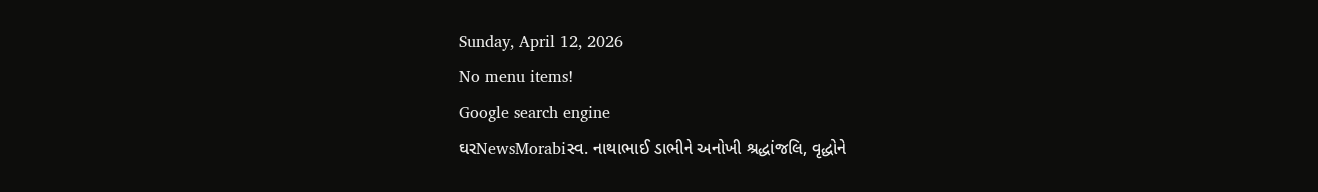Sunday, April 12, 2026
No menu items!
Google search engine
ઘરNewsMorabiસ્વ. નાથાભાઈ ડાભીને અનોખી શ્રદ્ધાંજલિ, વૃદ્ધોને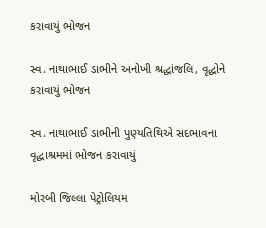કરાવાયું ભોજન

સ્વ. નાથાભાઈ ડાભીને અનોખી શ્રદ્ધાંજલિ, વૃદ્ધોને કરાવાયું ભોજન

સ્વ. નાથાભાઈ ડાભીની પુણ્યતિથિએ સદભાવના વૃદ્ધાશ્રમમાં ભોજન કરાવાયું

મોરબી જિલ્લા પેટ્રોલિયમ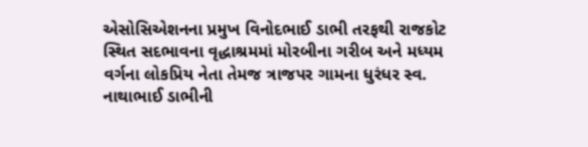એસોસિએશનના પ્રમુખ વિનોદભાઈ ડાભી તરફથી રાજકોટ સ્થિત સદભાવના વૃદ્ધાશ્રમમાં મોરબીના ગરીબ અને મધ્યમ વર્ગના લોકપ્રિય નેતા તેમજ ત્રાજપર ગામના ધુરંધર સ્વ. નાથાભાઈ ડાભીની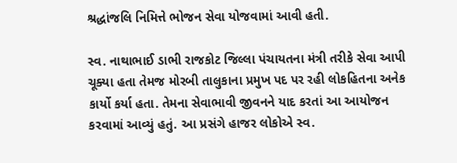શ્રદ્ધાંજલિ નિમિત્તે ભોજન સેવા યોજવામાં આવી હતી.

સ્વ. નાથાભાઈ ડાભી રાજકોટ જિલ્લા પંચાયતના મંત્રી તરીકે સેવા આપી ચૂક્યા હતા તેમજ મોરબી તાલુકાના પ્રમુખ પદ પર રહી લોકહિતના અનેક કાર્યો કર્યા હતા. તેમના સેવાભાવી જીવનને યાદ કરતાં આ આયોજન કરવામાં આવ્યું હતું. આ પ્રસંગે હાજર લોકોએ સ્વ.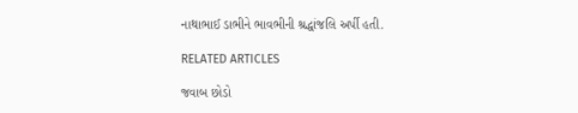નાથાભાઈ ડાભીને ભાવભીની શ્રદ્ધાંજલિ અર્પી હતી.

RELATED ARTICLES

જવાબ છોડો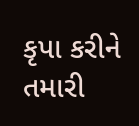કૃપા કરીને તમારી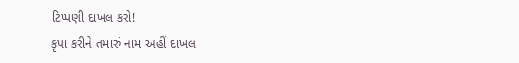ટિપ્પણી દાખલ કરો!
કૃપા કરીને તમારું નામ અહીં દાખલ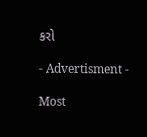કરો

- Advertisment -

Most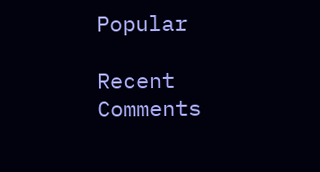Popular

Recent Comments